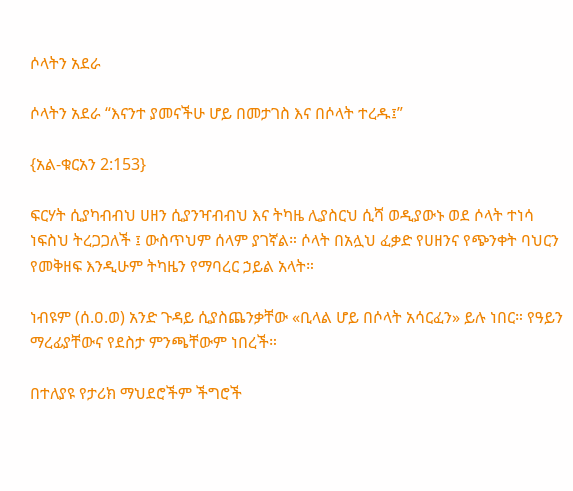ሶላትን አደራ

ሶላትን አደራ “እናንተ ያመናችሁ ሆይ በመታገስ እና በሶላት ተረዱ፤”

{አል-ቁርአን 2:153}

ፍርሃት ሲያካብብህ ሀዘን ሲያንዣብብህ እና ትካዜ ሊያስርህ ሲሻ ወዲያውኑ ወደ ሶላት ተነሳ ነፍስህ ትረጋጋለች ፤ ውስጥህም ሰላም ያገኛል። ሶላት በአሏህ ፈቃድ የሀዘንና የጭንቀት ባህርን የመቅዘፍ እንዲሁም ትካዜን የማባረር ኃይል አላት።

ነብዩም (ሰ.ዐ.ወ) አንድ ጉዳይ ሲያስጨንቃቸው «ቢላል ሆይ በሶላት አሳርፈን» ይሉ ነበር። የዓይን ማረፊያቸውና የደስታ ምንጫቸውም ነበረች።

በተለያዩ የታሪክ ማህደሮችም ችግሮች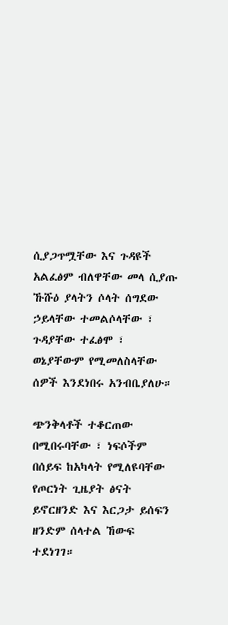ሲያጋጥሟቸው እና ጉዳዩች አልፈፅም ብለዋቸው መላ ሲያጡ ኹሹዕ ያላትን ሶላት ሰግደው ኃይላቸው ተመልሶላቸው ፣ ጉዳያቸው ተፈፅሞ ፣ ወኔያቸውም የሚመለስላቸው ሰዎች እንደነበሩ አንብቤያለሁ።

ጭንቅላቶች ተቆርጠው በሚበሩባቸው ፣ ነፍሶችም በሰይፍ ከአካላት የሚለዩባቸው የጦርነት ጊዜያት ፅናት ይኖርዘንድ እና እርጋታ ይሰፍን ዘንድም ሰላተል ኸውፍ ተደነገገ።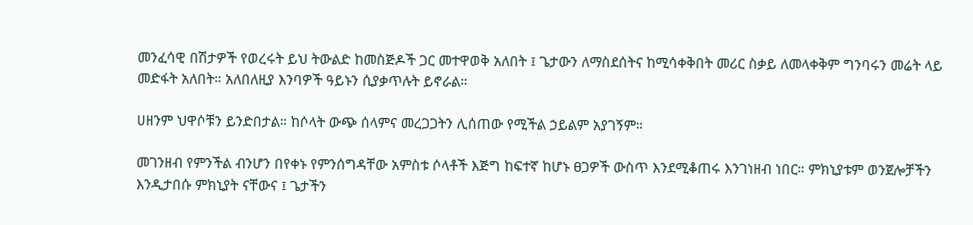መንፈሳዊ በሽታዎች የወረሩት ይህ ትውልድ ከመስጅዶች ጋር መተዋወቅ አለበት ፤ ጌታውን ለማስደሰትና ከሚሳቀቅበት መሪር ስቃይ ለመላቀቅም ግንባሩን መሬት ላይ መድፋት አለበት። አለበለዚያ እንባዎች ዓይኑን ሲያቃጥሉት ይኖራል።

ሀዘንም ህዋሶቹን ይንድበታል። ከሶላት ውጭ ሰላምና መረጋጋትን ሊሰጠው የሚችል ኃይልም አያገኝም።

መገንዘብ የምንችል ብንሆን በየቀኑ የምንሰግዳቸው አምስቱ ሶላቶች እጅግ ከፍተኛ ከሆኑ ፀጋዎች ውስጥ እንደሚቆጠሩ እንገነዘብ ነበር። ምክኒያቱም ወንጀሎቻችን እንዲታበሱ ምክኒያት ናቸውና ፤ ጌታችን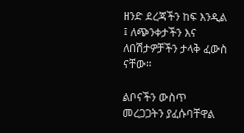ዘንድ ደረጃችን ከፍ እንዲል ፤ ለጭንቀታችን እና ለበሽታዎቻችን ታላቅ ፈውስ ናቸው።

ልቦናችን ውስጥ መረጋጋትን ያፈሱባቸዋል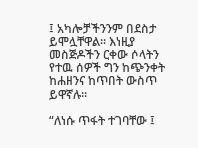፤ አካሎቻችንንም በደስታ ይሞሏቸዋል። እነዚያ መስጅዶችን ርቀው ሶላትን የተዉ ሰዎች ግን ከጭንቀት ከሐዘንና ከጥበት ውስጥ ይዋኛሉ።

“ለነሱ ጥፋት ተገባቸው ፤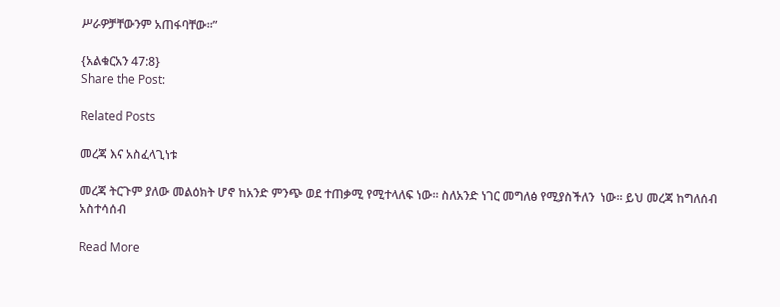ሥራዎቻቸውንም አጠፋባቸው።”

{አልቁርአን 47:8}
Share the Post:

Related Posts

መረጃ እና አስፈላጊነቱ

መረጃ ትርጉም ያለው መልዕክት ሆኖ ከአንድ ምንጭ ወደ ተጠቃሚ የሚተላለፍ ነው፡፡ ስለአንድ ነገር መግለፅ የሚያስችለን  ነው፡፡ ይህ መረጃ ከግለሰብ አስተሳሰብ

Read More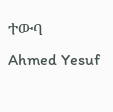ተውባ
Ahmed Yesuf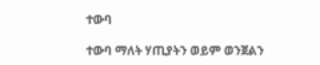ተውባ

ተውባ ማለት ሃጢያትን ወይም ወንጀልን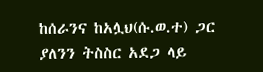ከሰራንና ከአሏህ(ሱ.ወ.ተ) ጋር ያለንን ትስስር አደጋ ላይ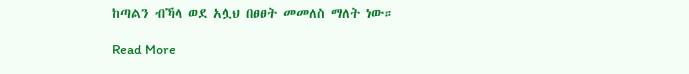ከጣልን ብኻላ ወደ አሏህ በፀፀት መመለስ ማለት ነው።

Read More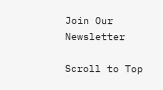Join Our Newsletter

Scroll to Top